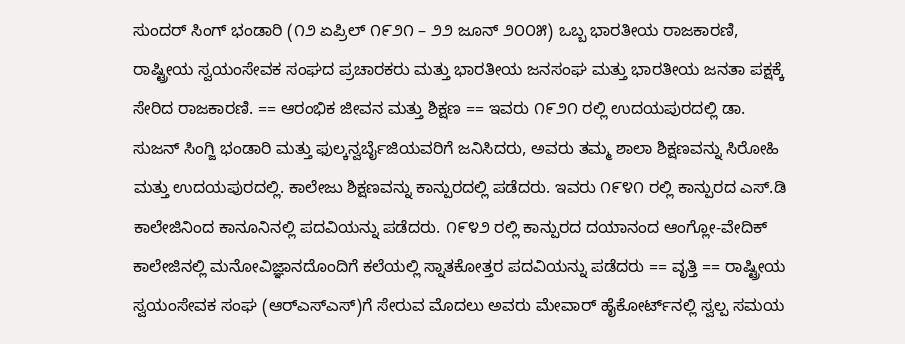ಸುಂದರ್ ಸಿಂಗ್ ಭಂಡಾರಿ (೧೨ ಏಪ್ರಿಲ್ ೧೯೨೧ – ೨೨ ಜೂನ್ ೨೦೦೫) ಒಬ್ಬ ಭಾರತೀಯ ರಾಜಕಾರಣಿ, ರಾಷ್ಟ್ರೀಯ ಸ್ವಯಂಸೇವಕ ಸಂಘದ ಪ್ರಚಾರಕರು ಮತ್ತು ಭಾರತೀಯ ಜನಸಂಘ ಮತ್ತು ಭಾರತೀಯ ಜನತಾ ಪಕ್ಷಕ್ಕೆ ಸೇರಿದ ರಾಜಕಾರಣಿ. == ಆರಂಭಿಕ ಜೀವನ ಮತ್ತು ಶಿಕ್ಷಣ == ಇವರು ೧೯೨೧ ರಲ್ಲಿ ಉದಯಪುರದಲ್ಲಿ ಡಾ. ಸುಜನ್ ಸಿಂಗ್ಜಿ ಭಂಡಾರಿ ಮತ್ತು ಫುಲ್ಕನ್ವರ್ಬೈಜಿಯವರಿಗೆ ಜನಿಸಿದರು, ಅವರು ತಮ್ಮ ಶಾಲಾ ಶಿಕ್ಷಣವನ್ನು ಸಿರೋಹಿ ಮತ್ತು ಉದಯಪುರದಲ್ಲಿ. ಕಾಲೇಜು ಶಿಕ್ಷಣವನ್ನು ಕಾನ್ಪುರದಲ್ಲಿ ಪಡೆದರು. ಇವರು ೧೯೪೧ ರಲ್ಲಿ ಕಾನ್ಪುರದ ಎಸ್.ಡಿ ಕಾಲೇಜಿನಿಂದ ಕಾನೂನಿನಲ್ಲಿ ಪದವಿಯನ್ನು ಪಡೆದರು. ೧೯೪೨ ರಲ್ಲಿ ಕಾನ್ಪುರದ ದಯಾನಂದ ಆಂಗ್ಲೋ-ವೇದಿಕ್ ಕಾಲೇಜಿನಲ್ಲಿ ಮನೋವಿಜ್ಞಾನದೊಂದಿಗೆ ಕಲೆಯಲ್ಲಿ ಸ್ನಾತಕೋತ್ತರ ಪದವಿಯನ್ನು ಪಡೆದರು == ವೃತ್ತಿ == ರಾಷ್ಟ್ರೀಯ ಸ್ವಯಂಸೇವಕ ಸಂಘ (ಆರ್‌ಎಸ್‌ಎಸ್)ಗೆ ಸೇರುವ ಮೊದಲು ಅವರು ಮೇವಾರ್ ಹೈಕೋರ್ಟ್‌ನಲ್ಲಿ ಸ್ವಲ್ಪ ಸಮಯ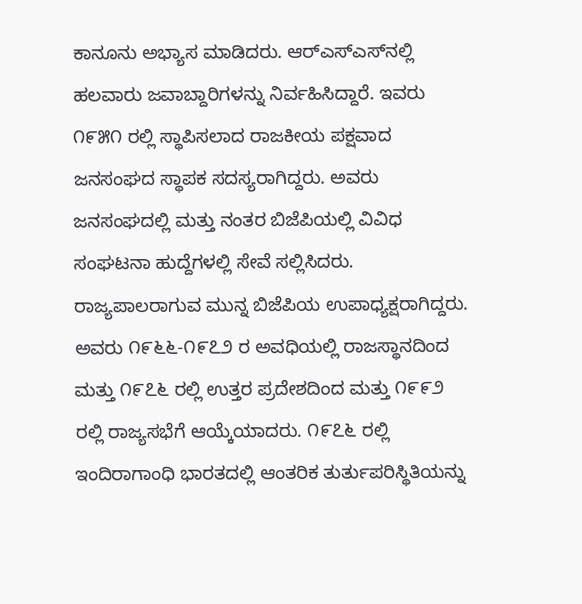ಕಾನೂನು ಅಭ್ಯಾಸ ಮಾಡಿದರು. ಆರ್‌ಎಸ್‌ಎಸ್‌ನಲ್ಲಿ ಹಲವಾರು ಜವಾಬ್ದಾರಿಗಳನ್ನು ನಿರ್ವಹಿಸಿದ್ದಾರೆ. ಇವರು ೧೯೫೧ ರಲ್ಲಿ ಸ್ಥಾಪಿಸಲಾದ ರಾಜಕೀಯ ಪಕ್ಷವಾದ ಜನಸಂಘದ ಸ್ಥಾಪಕ ಸದಸ್ಯರಾಗಿದ್ದರು. ಅವರು ಜನಸಂಘದಲ್ಲಿ ಮತ್ತು ನಂತರ ಬಿಜೆಪಿಯಲ್ಲಿ ವಿವಿಧ ಸಂಘಟನಾ ಹುದ್ದೆಗಳಲ್ಲಿ ಸೇವೆ ಸಲ್ಲಿಸಿದರು. ರಾಜ್ಯಪಾಲರಾಗುವ ಮುನ್ನ ಬಿಜೆಪಿಯ ಉಪಾಧ್ಯಕ್ಷರಾಗಿದ್ದರು. ಅವರು ೧೯೬೬-೧೯೭೨ ರ ಅವಧಿಯಲ್ಲಿ ರಾಜಸ್ಥಾನದಿಂದ ಮತ್ತು ೧೯೭೬ ರಲ್ಲಿ ಉತ್ತರ ಪ್ರದೇಶದಿಂದ ಮತ್ತು ೧೯೯೨ ರಲ್ಲಿ ರಾಜ್ಯಸಭೆಗೆ ಆಯ್ಕೆಯಾದರು. ೧೯೭೬ ರಲ್ಲಿ ಇಂದಿರಾಗಾಂಧಿ ಭಾರತದಲ್ಲಿ ಆಂತರಿಕ ತುರ್ತುಪರಿಸ್ಥಿತಿಯನ್ನು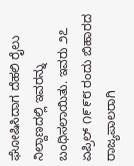ಘೋಷಿಸಿದಾಗ ದೆಹಲಿ ರೈಲು ನಿಲ್ದಾಣದಲ್ಲಿ ಇವರನ್ನು ಬಂಧಿಸಲಾಯಿತು. ಇವರು ೨೭ ಏಪ್ರಿಲ್ ೧೯೯೮ ರಂದು ಬಿಹಾರದ ರಾಜ್ಯಪಾಲರಾಗಿ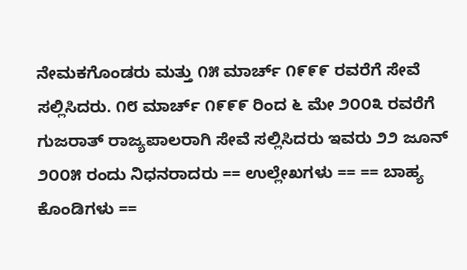ನೇಮಕಗೊಂಡರು ಮತ್ತು ೧೫ ಮಾರ್ಚ್ ೧೯೯೯ ರವರೆಗೆ ಸೇವೆ ಸಲ್ಲಿಸಿದರು. ೧೮ ಮಾರ್ಚ್ ೧೯೯೯ ರಿಂದ ೬ ಮೇ ೨೦೦೩ ರವರೆಗೆ ಗುಜರಾತ್ ರಾಜ್ಯಪಾಲರಾಗಿ ಸೇವೆ ಸಲ್ಲಿಸಿದರು ಇವರು ೨೨ ಜೂನ್ ೨೦೦೫ ರಂದು ನಿಧನರಾದರು == ಉಲ್ಲೇಖಗಳು == == ಬಾಹ್ಯ ಕೊಂಡಿಗಳು ==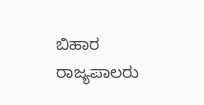ಬಿಹಾರ ರಾಜ್ಯಪಾಲರು